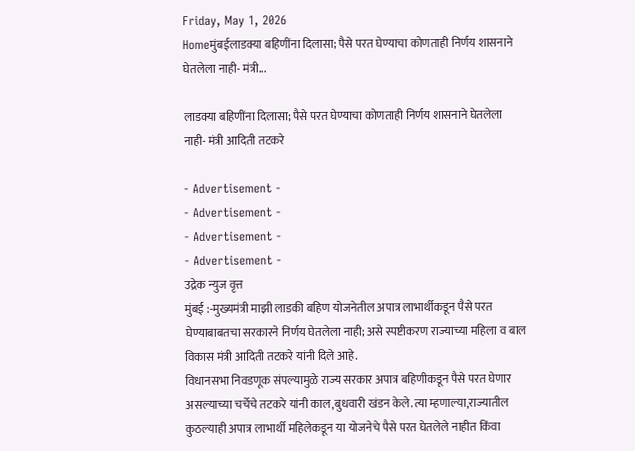Friday, May 1, 2026
Homeमुंबईलाडक्या बहिणींना दिलासा; पैसे परत घेण्याचा कोणताही निर्णय शासनाने घेतलेला नाही- मंत्री...

लाडक्या बहिणींना दिलासा; पैसे परत घेण्याचा कोणताही निर्णय शासनाने घेतलेला नाही- मंत्री आदिती तटकरे

- Advertisement -
- Advertisement -
- Advertisement -
- Advertisement -
उद्रेक न्युज वृत्त
मुंबई :-मुख्यमंत्री माझी लाडकी बहिण योजनेतील अपात्र लाभार्थीकडून पैसे परत घेण्याबाबतचा सरकारने निर्णय घेतलेला नाही; असे स्पष्टीकरण राज्याच्या महिला व बाल विकास मंत्री आदिती तटकरे यांनी दिले आहे.
विधानसभा निवडणूक संपल्यामुळे राज्य सरकार अपात्र बहिणीकडून पैसे परत घेणार असल्याच्या चर्चेचे तटकरे यांनी काल,बुधवारी खंडन केले.त्या म्हणाल्या,राज्यातील कुठल्याही अपात्र लाभार्थी महिलेकडून या योजनेचे पैसे परत घेतलेले नाहीत किंवा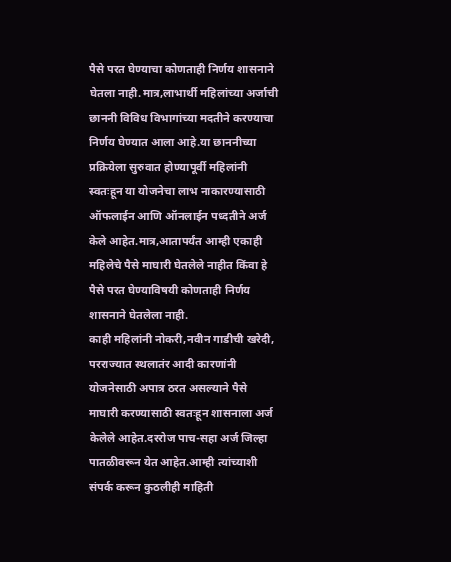पैसे परत घेण्याचा कोणताही निर्णय शासनाने घेतला नाही.मात्र,लाभार्थी महिलांच्या अर्जाची छाननी विविध विभागांच्या मदतीने करण्याचा निर्णय घेण्यात आला आहे.या छाननीच्या प्रक्रियेला सुरुवात होण्यापूर्वी महिलांनी स्वतःहून या योजनेचा लाभ नाकारण्यासाठी ऑफलाईन आणि ऑनलाईन पध्दतीने अर्ज केले आहेत.मात्र,आतापर्यंत आम्ही एकाही महिलेचे पैसे माघारी घेतलेले नाहीत किंवा हे पैसे परत घेण्याविषयी कोणताही निर्णय शासनाने घेतलेला नाही.
काही महिलांनी नोकरी,नवीन गाडीची खरेदी, परराज्यात स्थलातंर आदी कारणांनी योजनेसाठी अपात्र ठरत असल्याने पैसे माघारी करण्यासाठी स्वतःहून शासनाला अर्ज केलेले आहेत.दररोज पाच-सहा अर्ज जिल्हा पातळीवरून येत आहेत.आम्ही त्यांच्याशी संपर्क करून कुठलीही माहिती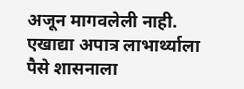अजून मागवलेली नाही.
एखाद्या अपात्र लाभार्थ्याला पैसे शासनाला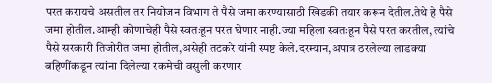परत करायचे असतील तर नियोजन विभाग ते पैसे जमा करण्यासाठी खिडकी तयार करून देतील.तेथे हे पैसे जमा होतील.आम्ही कोणाचेही पैसे स्वतःहून परत घेणार नाही.ज्या महिला स्वतःहून पैसे परत करतील, त्यांचे पैसे सरकारी तिजोरीत जमा होतील,असेही तटकरे यांनी स्पष्ट केले.दरम्यान,अपात्र ठरलेल्या लाडक्या बहिणींकडून त्यांना दिलेल्या रकमेची वसुली करणार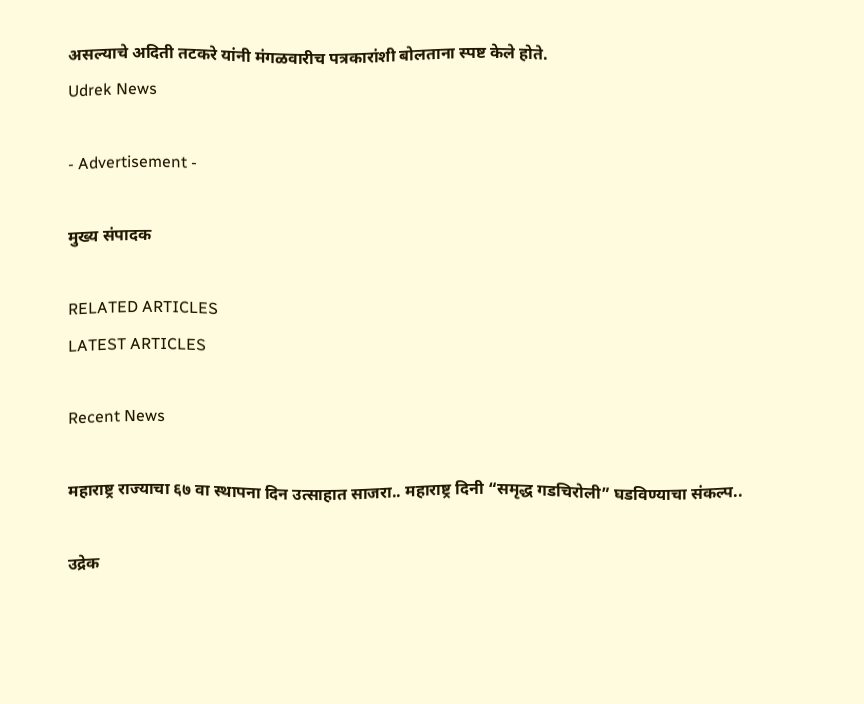असल्याचे अदिती तटकरे यांनी मंगळवारीच पत्रकारांशी बोलताना स्पष्ट केले होते.
Udrek News

- Advertisement -

मुख्य संपादक

RELATED ARTICLES
LATEST ARTICLES

Recent News

महाराष्ट्र राज्याचा ६७ वा स्थापना दिन उत्साहात साजरा.. महाराष्ट्र दिनी “समृद्ध गडचिरोली” घडविण्याचा संकल्प..

उद्रेक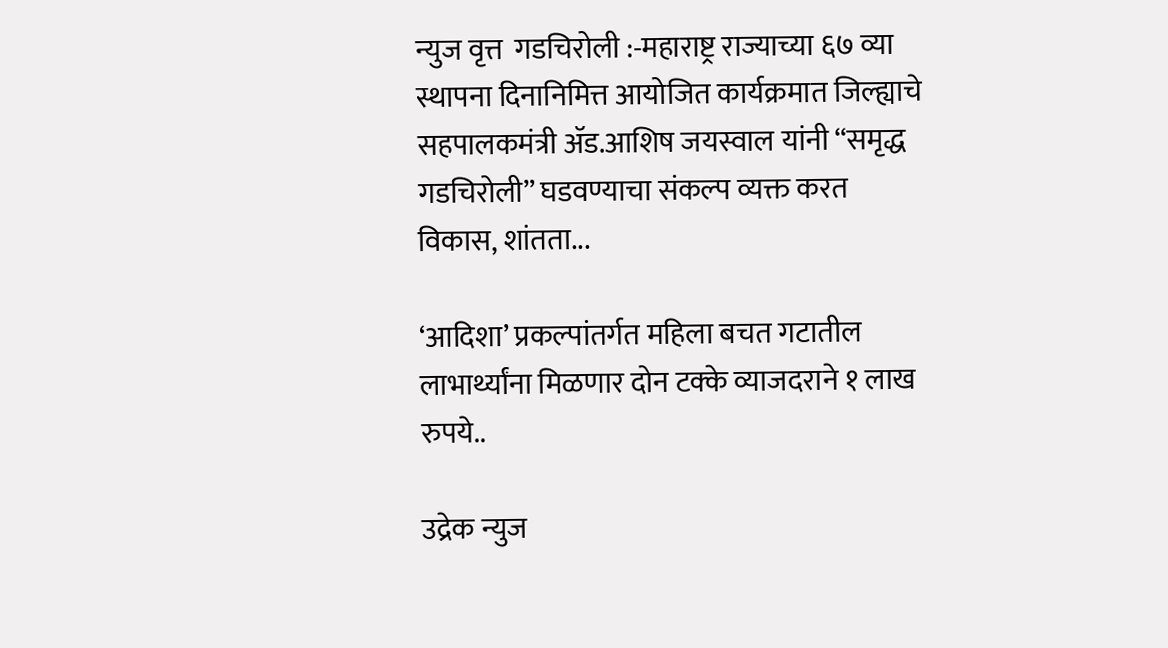न्युज वृत्त  गडचिरोली :-महाराष्ट्र राज्याच्या ६७ व्या स्थापना दिनानिमित्त आयोजित कार्यक्रमात जिल्ह्याचे सहपालकमंत्री ॲड.आशिष जयस्वाल यांनी “समृद्ध गडचिरोली” घडवण्याचा संकल्प व्यक्त करत विकास, शांतता...

‘आदिशा’ प्रकल्पांतर्गत महिला बचत गटातील लाभार्थ्यांना मिळणार दोन टक्के व्याजदराने १ लाख रुपये..

उद्रेक न्युज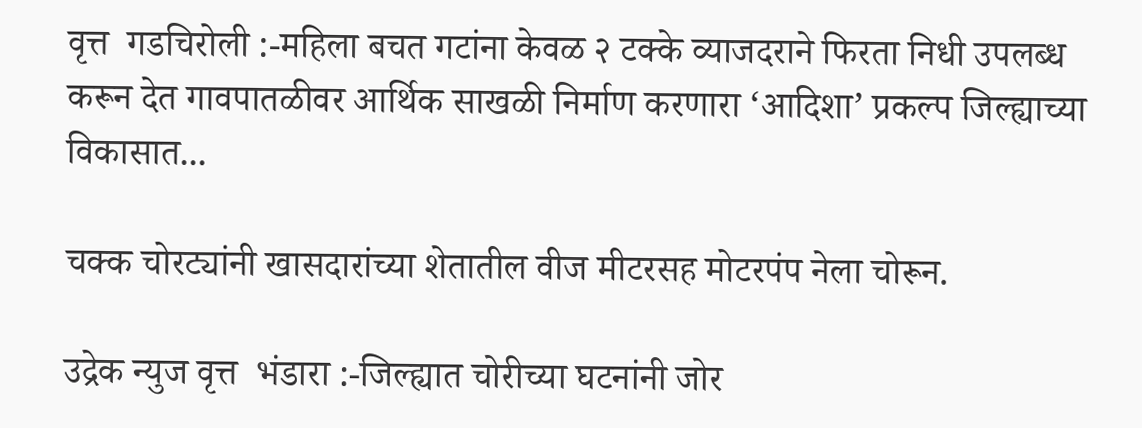वृत्त  गडचिरोली :-महिला बचत गटांना केवळ २ टक्के व्याजदराने फिरता निधी उपलब्ध करून देत गावपातळीवर आर्थिक साखळी निर्माण करणारा ‘आदिशा’ प्रकल्प जिल्ह्याच्या विकासात...

चक्क चोरट्यांनी खासदारांच्या शेतातील वीज मीटरसह मोटरपंप नेला चोरून.

उद्रेक न्युज वृत्त  भंडारा :-जिल्ह्यात चोरीच्या घटनांनी जोर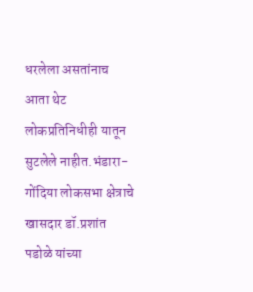धरलेला असतांनाच आता थेट लोकप्रतिनिधीही यातून सुटलेले नाहीत.भंडारा-गोंदिया लोकसभा क्षेत्राचे खासदार डॉ.प्रशांत पडोळे यांच्या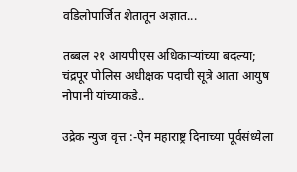वडिलोपार्जित शेतातून अज्ञात...

तब्बल २१ आयपीएस अधिकाऱ्यांच्या बदल्या; चंद्रपूर पोलिस अधीक्षक पदाची सूत्रे आता आयुष नोपानी यांच्याकडे..

उद्रेक न्युज वृत्त :-ऐन महाराष्ट्र दिनाच्या पूर्वसंध्येला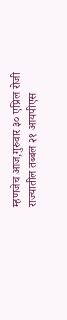म्हणजेच आज,गुरुवार ३० एप्रिल रोजी राज्यातील तब्बल २१ आयपीएस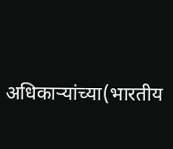अधिकाऱ्यांच्या(भारतीय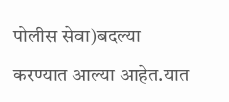पोलीस सेवा)बदल्या करण्यात आल्या आहेत.यात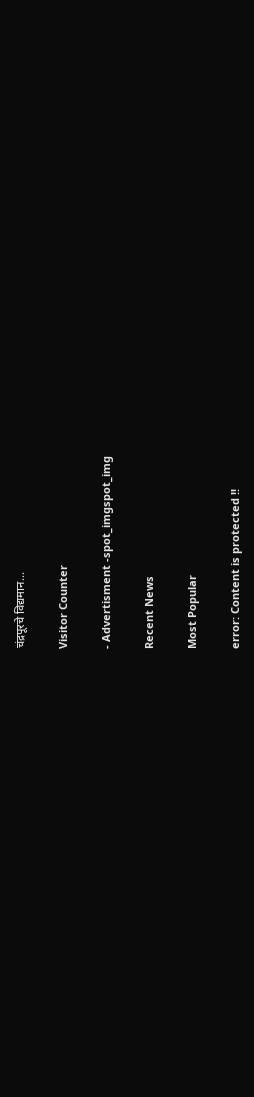चंद्रपूरचे विद्यमान...

Visitor Counter

- Advertisment -spot_imgspot_img

Recent News

Most Popular

error: Content is protected !!